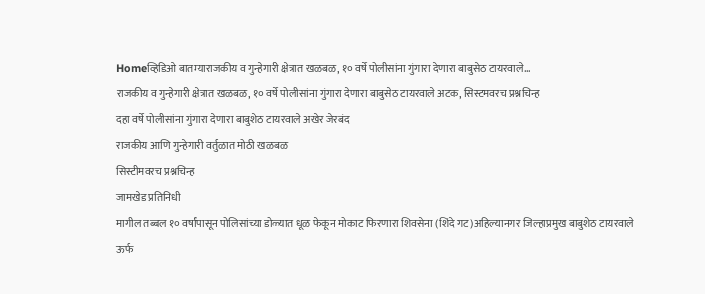Homeव्हिडिओ बातम्याराजकीय व गुन्हेगारी क्षेत्रात खळबळ, १० वर्षे पोलीसांना गुंगारा देणारा बाबुसेठ टायरवाले...
राजकीय व गुन्हेगारी क्षेत्रात खळबळ, १० वर्षे पोलीसांना गुंगारा देणारा बाबुसेठ टायरवाले अटक, सिस्टमवरच प्रश्नचिन्ह
दहा वर्षे पोलीसांना गुंगारा देणारा बाबुशेठ टायरवाले अखेर जेरबंद
राजकीय आणि गुन्हेगारी वर्तुळात मोठी खळबळ
सिस्टीमवरच प्रश्नचिन्ह
जामखेड प्रतिनिधी
मागील तब्बल १० वर्षांपासून पोलिसांच्या डोळ्यात धूळ फेकून मोकाट फिरणारा शिवसेना (शिंदे गट)अहिल्यानगर जिल्हाप्रमुख बाबुशेठ टायरवाले ऊर्फ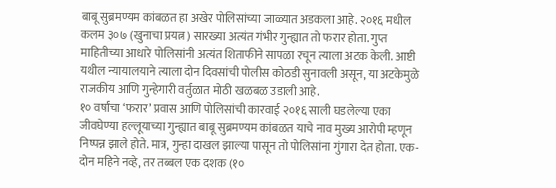बाबू सुब्रमण्यम कांबळत हा अखेर पोलिसांच्या जाळ्यात अडकला आहे. २०१६ मधील कलम ३०७ (खुनाचा प्रयत्न) सारख्या अत्यंत गंभीर गुन्ह्यात तो फरार होता. गुप्त माहितीच्या आधारे पोलिसांनी अत्यंत शिताफीने सापळा रचून त्याला अटक केली. आष्टी यथील न्यायालयाने त्याला दोन दिवसांची पोलीस कोठडी सुनावली असून, या अटकेमुळे राजकीय आणि गुन्हेगारी वर्तुळात मोठी खळबळ उडाली आहे.
१० वर्षांचा ‘फरार’ प्रवास आणि पोलिसांची कारवाई २०१६ साली घडलेल्या एका जीवघेण्या हल्लूयाच्या गुन्ह्यात बाबू सुब्रमण्यम कांबळत याचे नाव मुख्य आरोपी म्हणून निष्पन्न झाले होते. मात्र, गुन्हा दाखल झाल्या पासून तो पोलिसांना गुंगारा देत होता. एक-दोन महिने नव्हे, तर तब्बल एक दशक (१०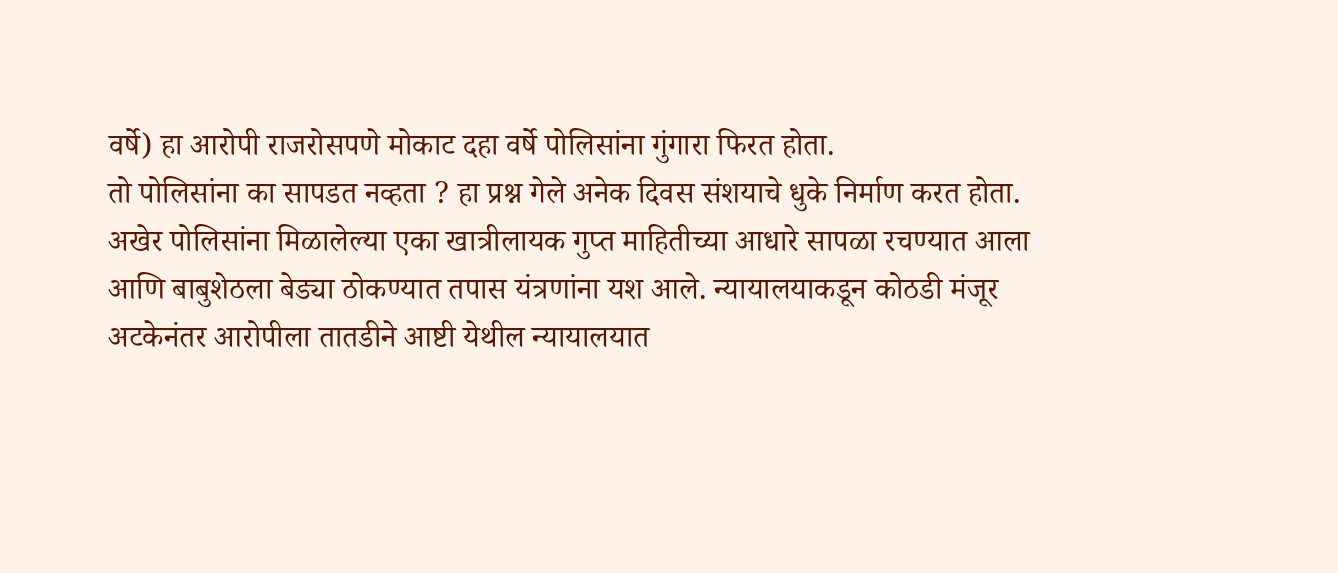वर्षे) हा आरोपी राजरोसपणे मोकाट दहा वर्षे पोलिसांना गुंगारा फिरत होता.
तो पोलिसांना का सापडत नव्हता ? हा प्रश्न गेले अनेक दिवस संशयाचे धुके निर्माण करत होता.
अखेर पोलिसांना मिळालेल्या एका खात्रीलायक गुप्त माहितीच्या आधारे सापळा रचण्यात आला आणि बाबुशेठला बेड्या ठोकण्यात तपास यंत्रणांना यश आले. न्यायालयाकडून कोठडी मंजूर अटकेनंतर आरोपीला तातडीने आष्टी येथील न्यायालयात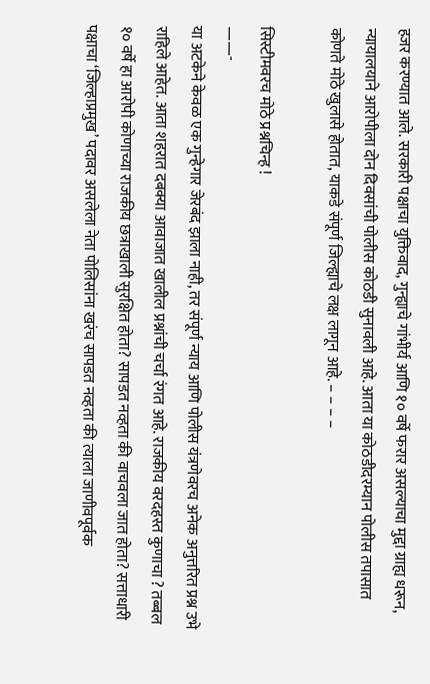हजर करण्यात आले. सरकारी पक्षाचा युक्तिवाद, गुन्ह्याचे गांभीर्य आणि १० वर्षे फरार असल्याचा मुद्दा ग्राह्य धरून, न्यायालयाने आरोपीला दोन दिवसांची पोलीस कोठडी सुनावली आहे. आता या कोठडीदरम्यान पोलीस तपासात कोणते मोठे खुलासे होतात, याकडे संपूर्ण जिल्ह्याचे लक्ष लागून आहे. – – – –

सिस्टीमवरच मोठे प्रश्नचिन्ह !
——-
या अटकेने केवळ एक गुन्हेगार जेरबंद झाला नाही, तर संपूर्ण न्याय आणि पोलीस यंत्रणेवरच अनेक अनुत्तरित प्रश्न उभे राहिले आहेत. आता शहरात दबक्या आवाजात खालील प्रश्नांची चर्चा रंगत आहे. राजकीय वरदहस्त कुणाचा ? तब्बल १० वर्षे हा आरोपी कोणाच्या राजकीय छत्राखाली सुरक्षित होता? सापडत नव्हता की वाचवला जात होता? सत्ताधारी पक्षाचा ‘जिल्हाप्रमुख’ पदावर असलेला नेता पोलिसांना खरंच सापडत नव्हता की त्याला जाणीवपूर्वक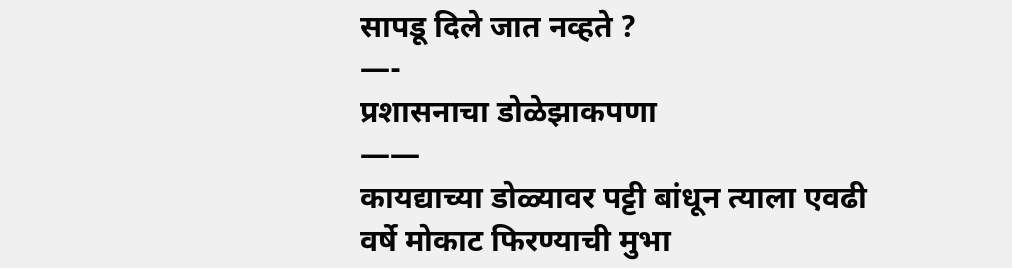सापडू दिले जात नव्हते ?
—-
प्रशासनाचा डोळेझाकपणा
——
कायद्याच्या डोळ्यावर पट्टी बांधून त्याला एवढी वर्षे मोकाट फिरण्याची मुभा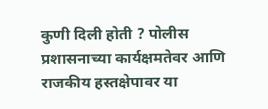कुणी दिली होती ? पोलीस प्रशासनाच्या कार्यक्षमतेवर आणि राजकीय हस्तक्षेपावर या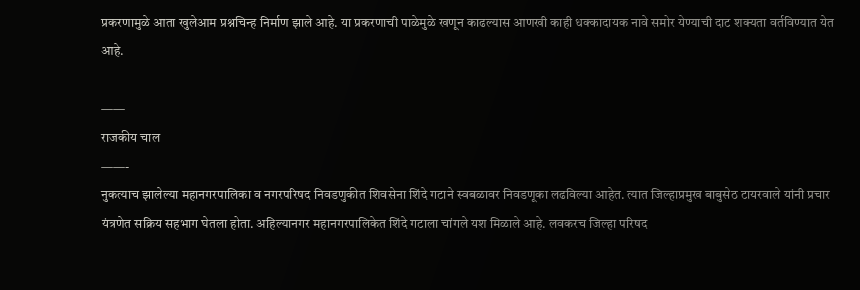प्रकरणामुळे आता खुलेआम प्रश्नचिन्ह निर्माण झाले आहे. या प्रकरणाची पाळेमुळे खणून काढल्यास आणखी काही धक्कादायक नावे समोर येण्याची दाट शक्यता वर्तविण्यात येत आहे.

——
राजकीय चाल
——-
नुकत्याच झालेल्या महानगरपालिका व नगरपरिषद निवडणुकीत शिवसेना शिंदे गटाने स्वबळावर निवडणूका लढविल्या आहेत. त्यात जिल्हाप्रमुख बाबुसेठ टायरवाले यांनी प्रचार यंत्रणेत सक्रिय सहभाग घेतला होता. अहिल्यानगर महानगरपालिकेत शिंदे गटाला चांगले यश मिळाले आहे. लवकरच जिल्हा परिषद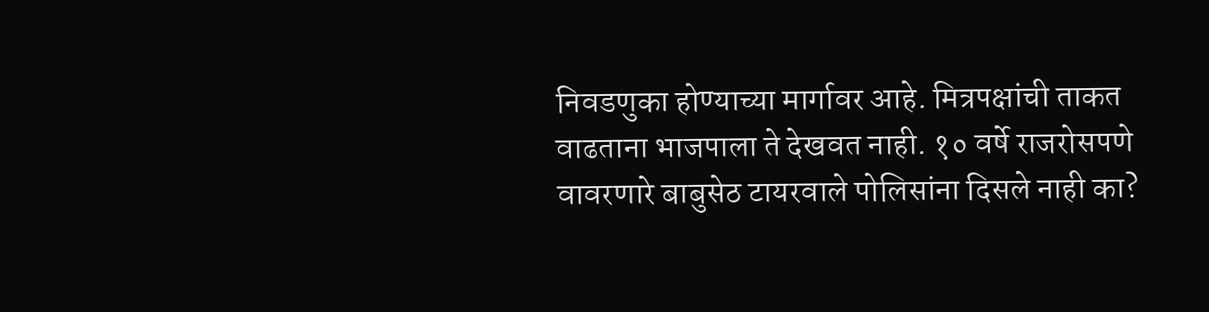निवडणुका होण्याच्या मार्गावर आहे. मित्रपक्षांची ताकत वाढताना भाजपाला ते देखवत नाही. १० वर्षे राजरोसपणे वावरणारे बाबुसेठ टायरवाले पोलिसांना दिसले नाही का?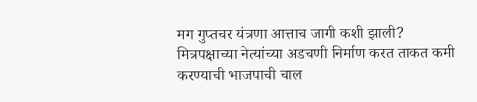मग गुप्तचर यंत्रणा आत्ताच जागी कशी झाली? मित्रपक्षाच्या नेत्यांच्या अडचणी निर्माण करत ताकत कमी करण्याची भाजपाची चाल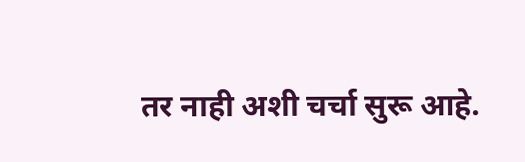तर नाही अशी चर्चा सुरू आहे.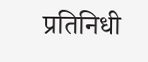प्रतिनिधी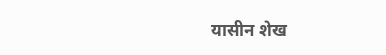यासीन शेख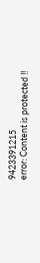9423391215
error: Content is protected !!